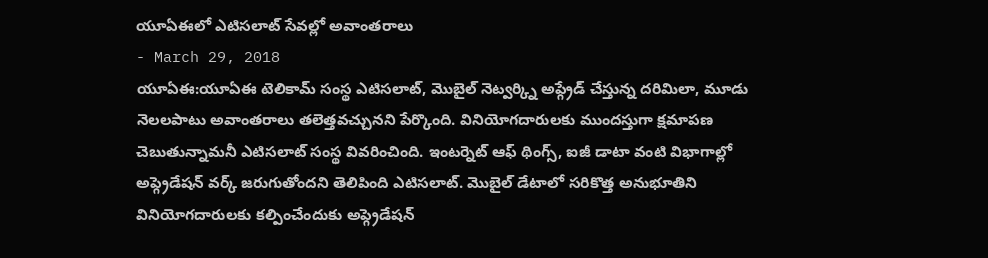యూఏఈలో ఎటిసలాట్ సేవల్లో అవాంతరాలు
- March 29, 2018
యూఏఈ:యూఏఈ టెలికామ్ సంస్థ ఎటిసలాట్, మొబైల్ నెట్వర్క్ని అప్గ్రేడ్ చేస్తున్న దరిమిలా, మూడు నెలలపాటు అవాంతరాలు తలెత్తవచ్చునని పేర్కొంది. వినియోగదారులకు ముందస్తుగా క్షమాపణ చెబుతున్నామనీ ఎటిసలాట్ సంస్థ వివరించింది. ఇంటర్నెట్ ఆఫ్ థింగ్స్, ఐజీ డాటా వంటి విభాగాల్లో అప్గ్రెడేషన్ వర్క్ జరుగుతోందని తెలిపింది ఎటిసలాట్. మొబైల్ డేటాలో సరికొత్త అనుభూతిని వినియోగదారులకు కల్పించేందుకు అప్గ్రెడేషన్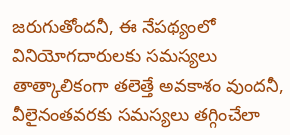జరుగుతోందనీ, ఈ నేపథ్యంలో వినియోగదారులకు సమస్యలు తాత్కాలికంగా తలెత్తే అవకాశం వుందనీ, వీలైనంతవరకు సమస్యలు తగ్గించేలా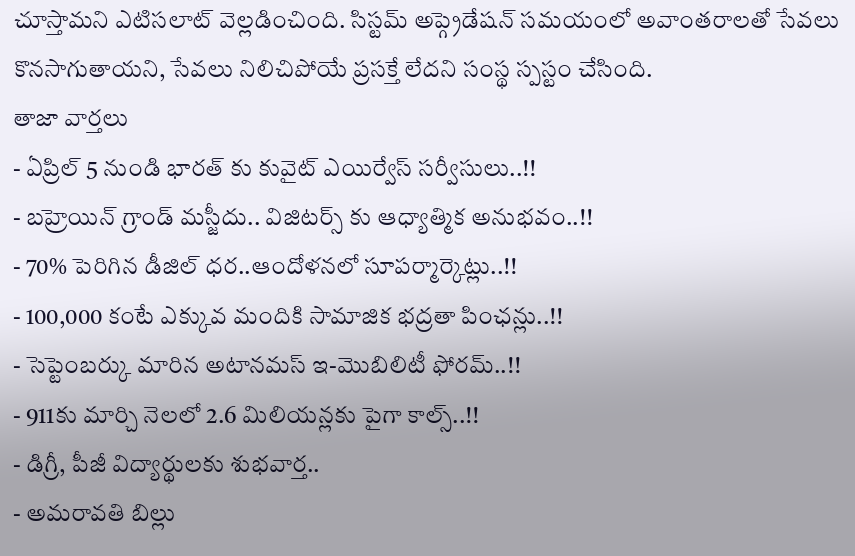చూస్తామని ఎటిసలాట్ వెల్లడించింది. సిస్టమ్ అప్గ్రెడేషన్ సమయంలో అవాంతరాలతో సేవలు కొనసాగుతాయని, సేవలు నిలిచిపోయే ప్రసక్తే లేదని సంస్థ స్పస్టం చేసింది.
తాజా వార్తలు
- ఏప్రిల్ 5 నుండి భారత్ కు కువైట్ ఎయిర్వేస్ సర్వీసులు..!!
- బహ్రెయిన్ గ్రాండ్ మస్జీదు.. విజిటర్స్ కు ఆధ్యాత్మిక అనుభవం..!!
- 70% పెరిగిన డీజిల్ ధర..ఆందోళనలో సూపర్మార్కెట్లు..!!
- 100,000 కంటే ఎక్కువ మందికి సామాజిక భద్రతా పింఛన్లు..!!
- సెప్టెంబర్కు మారిన అటానమస్ ఇ-మొబిలిటీ ఫోరమ్..!!
- 911కు మార్చి నెలలో 2.6 మిలియన్లకు పైగా కాల్స్..!!
- డిగ్రీ, పీజీ విద్యార్థులకు శుభవార్త..
- అమరావతి బిల్లు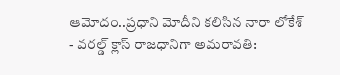ఆమోదం..ప్రధాని మోదీని కలిసిన నారా లోకేశ్
- వరల్డ్ క్లాస్ రాజధానిగా అమరావతి: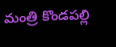మంత్రి కొండపల్లి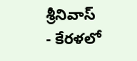శ్రీనివాస్
- కేరళలో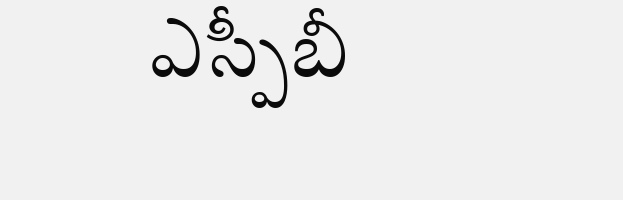ఎస్పీబీ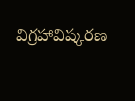విగ్రహావిష్కరణ